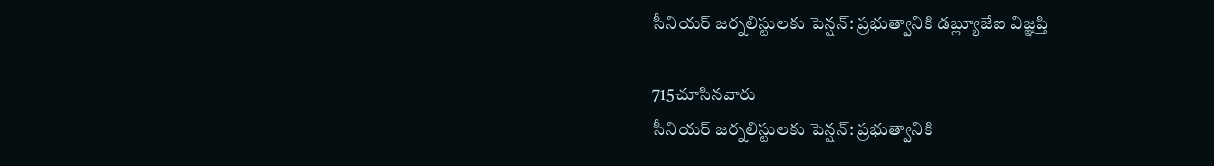సీనియర్ జర్నలిస్టులకు పెన్షన్: ప్రభుత్వానికి డబ్ల్యూజేఐ విజ్ఞప్తి

715చూసినవారు
సీనియర్ జర్నలిస్టులకు పెన్షన్: ప్రభుత్వానికి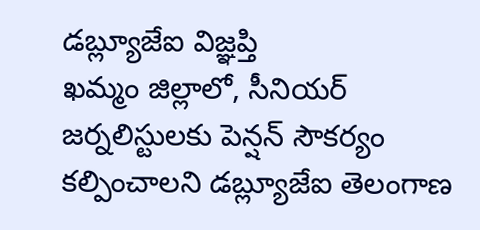డబ్ల్యూజేఐ విజ్ఞప్తి
ఖమ్మం జిల్లాలో, సీనియర్ జర్నలిస్టులకు పెన్షన్ సౌకర్యం కల్పించాలని డబ్ల్యూజేఐ తెలంగాణ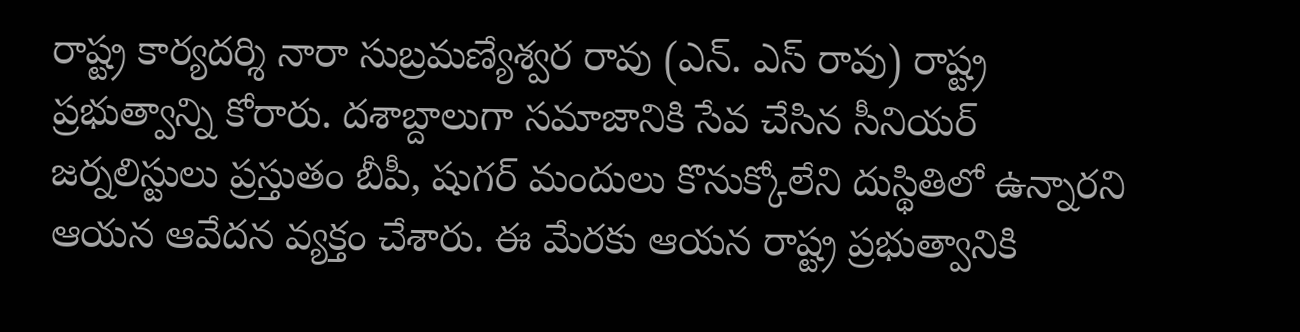రాష్ట్ర కార్యదర్శి నారా సుబ్రమణ్యేశ్వర రావు (ఎన్. ఎస్ రావు) రాష్ట్ర ప్రభుత్వాన్ని కోరారు. దశాబ్దాలుగా సమాజానికి సేవ చేసిన సీనియర్ జర్నలిస్టులు ప్రస్తుతం బీపీ, షుగర్ మందులు కొనుక్కోలేని దుస్థితిలో ఉన్నారని ఆయన ఆవేదన వ్యక్తం చేశారు. ఈ మేరకు ఆయన రాష్ట్ర ప్రభుత్వానికి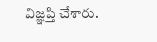విజ్ఞప్తి చేశారు.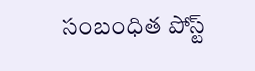సంబంధిత పోస్ట్